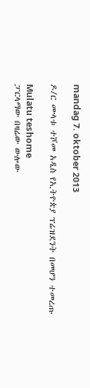mandag 7. oktober 2013

ዶ/ር ሙላቱ ተሾመ አዲስ የኢትዮጵያ ፕሬዝደንት በመሆን ተመረጡ

Mulatu teshome
ፓርላማው በዛሬው ውሎው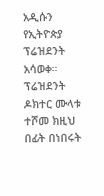አዲሱን የኢትዮጵያ ፕሬዝደንት አሳወቀ። ፕሬዝደንት ዶክተር ሙላቱ ተሾመ ክዚህ በፊት በነበሩት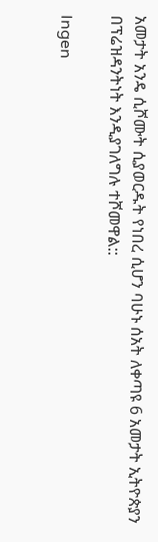አመታት አንዴ ሲሾሙት ሲያወርዱት የነበረ ሲሆን ባሁኑ ሰአት ለቀጣዩ 6 አመታት ኢትዮጵያን በፕሬዝዳንትነት እንዲያገለግሉ ተሾመዋል::

Ingen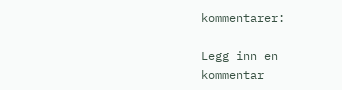kommentarer:

Legg inn en kommentar